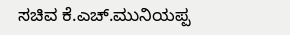ಸಚಿವ ಕೆ.ಎಚ್.ಮುನಿಯಪ್ಪ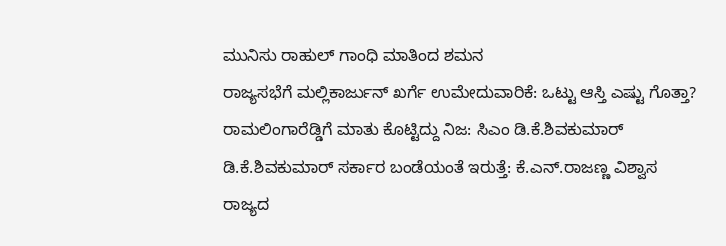ಮುನಿಸು ರಾಹುಲ್ ಗಾಂಧಿ ಮಾತಿಂದ ಶಮನ
ರಾಜ್ಯಸಭೆಗೆ ಮಲ್ಲಿಕಾರ್ಜುನ್ ಖರ್ಗೆ ಉಮೇದುವಾರಿಕೆ: ಒಟ್ಟು ಆಸ್ತಿ ಎಷ್ಟು ಗೊತ್ತಾ?
ರಾಮಲಿಂಗಾರೆಡ್ಡಿಗೆ ಮಾತು ಕೊಟ್ಟಿದ್ದು ನಿಜ: ಸಿಎಂ ಡಿ.ಕೆ.ಶಿವಕುಮಾರ್
ಡಿ.ಕೆ.ಶಿವಕುಮಾರ್ ಸರ್ಕಾರ ಬಂಡೆಯಂತೆ ಇರುತ್ತೆ: ಕೆ.ಎನ್.ರಾಜಣ್ಣ ವಿಶ್ವಾಸ
ರಾಜ್ಯದ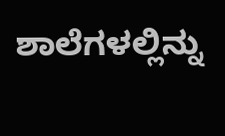ಶಾಲೆಗಳಲ್ಲಿನ್ನು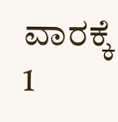ವಾರಕ್ಕೆ 1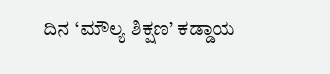ದಿನ ‘ಮೌಲ್ಯ ಶಿಕ್ಷಣ’ ಕಡ್ಡಾಯ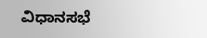ವಿಧಾನಸಭೆ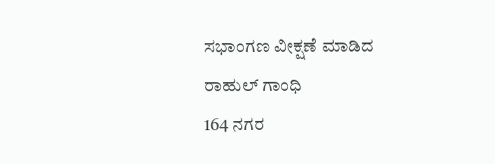ಸಭಾಂಗಣ ವೀಕ್ಷಣೆ ಮಾಡಿದ ರಾಹುಲ್ ಗಾಂಧಿ
164 ನಗರ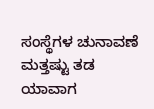ಸಂಸ್ಥೆಗಳ ಚುನಾವಣೆ ಮತ್ತಷ್ಟು ತಡ
ಯಾವಾಗ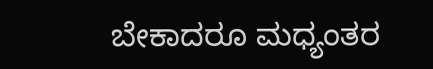ಬೇಕಾದರೂ ಮಧ್ಯಂತರ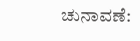ಚುನಾವಣೆ: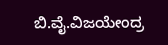ಬಿ.ವೈ.ವಿಜಯೇಂದ್ರ